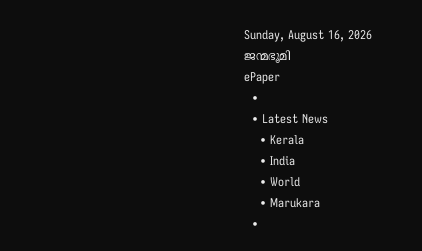Sunday, August 16, 2026
ജന്മഭൂമി
ePaper
  •
  • Latest News
    • Kerala
    • India
    • World
    • Marukara
  •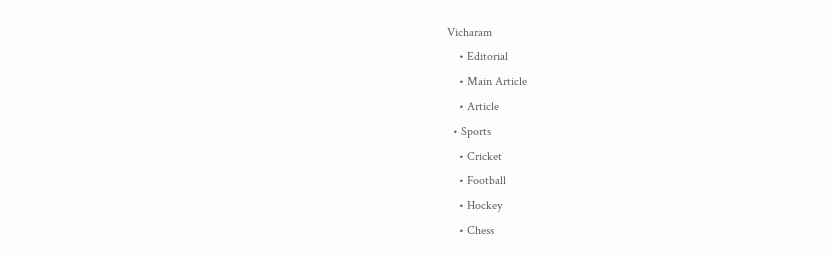Vicharam
    • Editorial
    • Main Article
    • Article
  • Sports
    • Cricket
    • Football
    • Hockey
    • Chess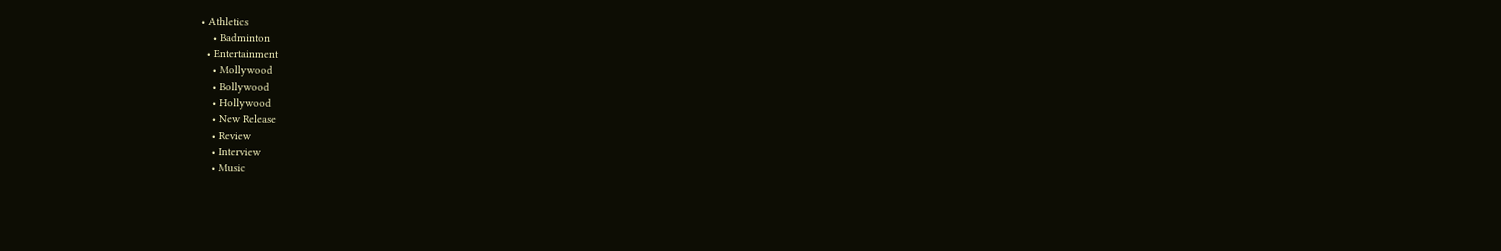• Athletics
    • Badminton
  • Entertainment
    • Mollywood
    • Bollywood
    • Hollywood
    • New Release
    • Review
    • Interview
    • Music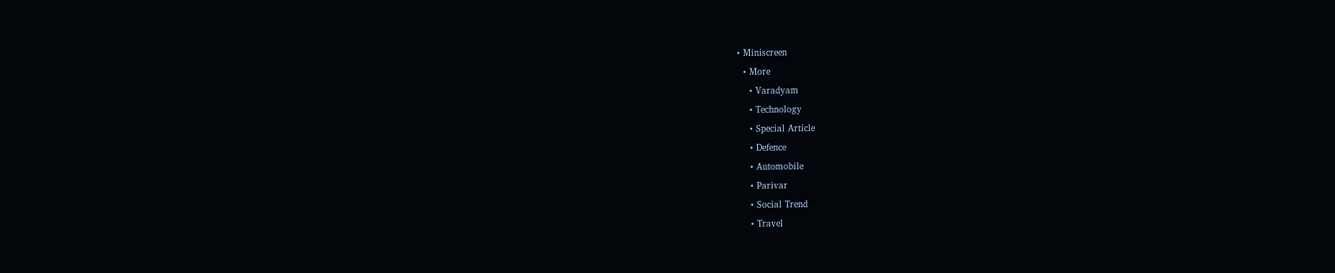• Miniscreen
  • More
    • Varadyam
    • Technology
    • Special Article
    • Defence
    • Automobile
    • Parivar
    • Social Trend
    • Travel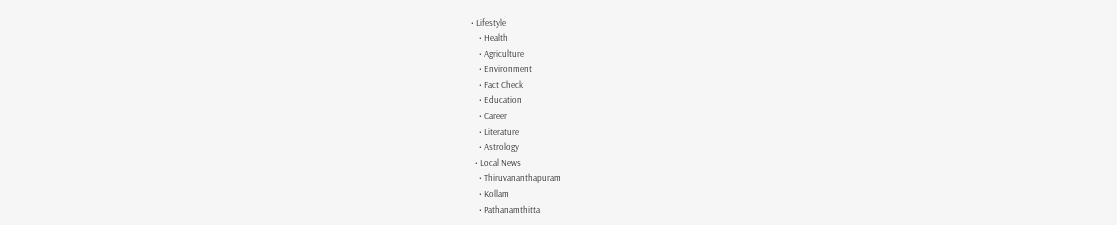• Lifestyle
    • Health
    • Agriculture
    • Environment
    • Fact Check
    • Education
    • Career
    • Literature
    • Astrology
  • Local News
    • Thiruvananthapuram
    • Kollam
    • Pathanamthitta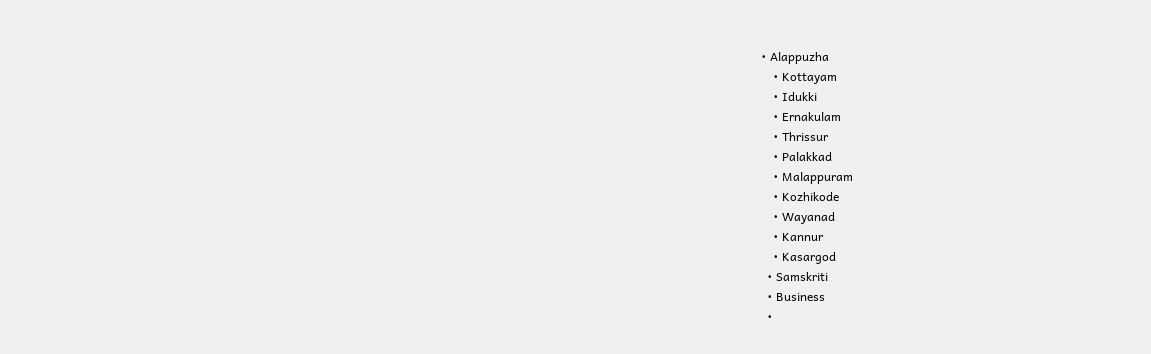• Alappuzha
    • Kottayam
    • Idukki
    • Ernakulam
    • Thrissur
    • Palakkad
    • Malappuram
    • Kozhikode
    • Wayanad
    • Kannur
    • Kasargod
  • Samskriti
  • Business
  •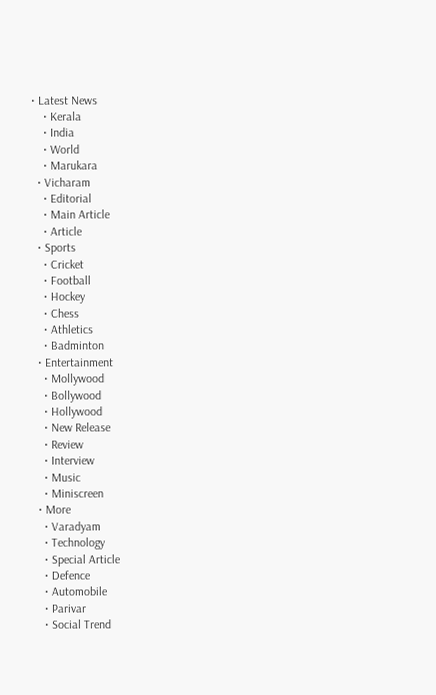• Latest News
    • Kerala
    • India
    • World
    • Marukara
  • Vicharam
    • Editorial
    • Main Article
    • Article
  • Sports
    • Cricket
    • Football
    • Hockey
    • Chess
    • Athletics
    • Badminton
  • Entertainment
    • Mollywood
    • Bollywood
    • Hollywood
    • New Release
    • Review
    • Interview
    • Music
    • Miniscreen
  • More
    • Varadyam
    • Technology
    • Special Article
    • Defence
    • Automobile
    • Parivar
    • Social Trend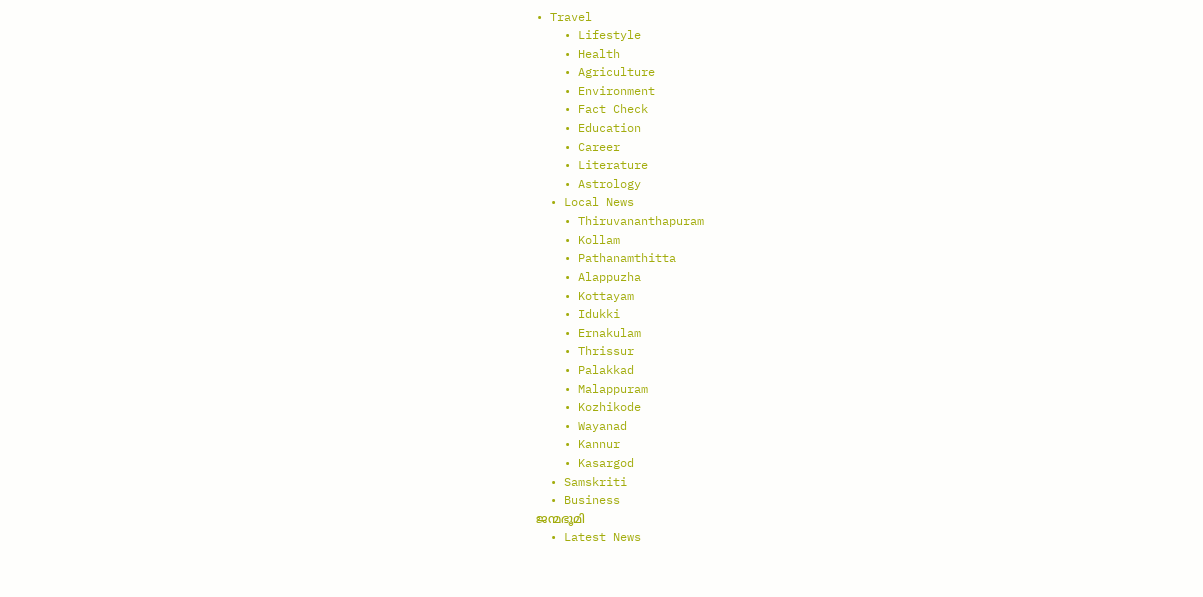• Travel
    • Lifestyle
    • Health
    • Agriculture
    • Environment
    • Fact Check
    • Education
    • Career
    • Literature
    • Astrology
  • Local News
    • Thiruvananthapuram
    • Kollam
    • Pathanamthitta
    • Alappuzha
    • Kottayam
    • Idukki
    • Ernakulam
    • Thrissur
    • Palakkad
    • Malappuram
    • Kozhikode
    • Wayanad
    • Kannur
    • Kasargod
  • Samskriti
  • Business
ജന്മഭൂമി
  • Latest News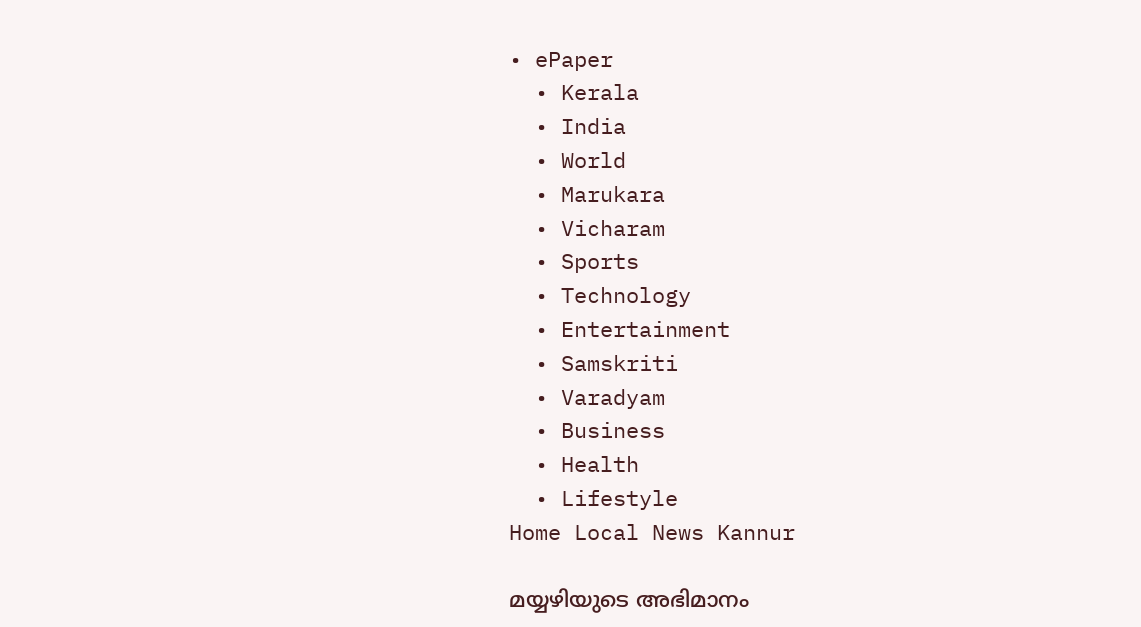• ePaper
  • Kerala
  • India
  • World
  • Marukara
  • Vicharam
  • Sports
  • Technology
  • Entertainment
  • Samskriti
  • Varadyam
  • Business
  • Health
  • Lifestyle
Home Local News Kannur

മയ്യഴിയുടെ അഭിമാനം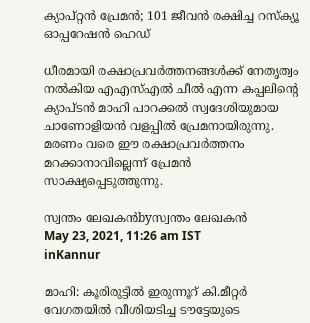ക്യാപ്റ്റന്‍ പ്രേമന്‍; 101 ജീവന്‍ രക്ഷിച്ച റസ്‌ക്യൂ ഓപ്പറേഷന്‍ ഹെഡ്

ധീരമായി രക്ഷാപ്രവര്‍ത്തനങ്ങള്‍ക്ക് നേതൃത്വം നല്‍കിയ എഎസ്എല്‍ ചീല്‍ എന്ന കപ്പലിന്റെ ക്യാപ്ടന്‍ മാഹി പാറക്കല്‍ സ്വദേശിയുമായ ചാണോളിയന്‍ വളപ്പില്‍ പ്രേമനായിരുന്നു. മരണം വരെ ഈ രക്ഷാപ്രവര്‍ത്തനം മറക്കാനാവില്ലെന്ന് പ്രേമന്‍ സാക്ഷ്യപ്പെടുത്തുന്നു.

സ്വന്തം ലേഖകന്‍byസ്വന്തം ലേഖകന്‍
May 23, 2021, 11:26 am IST
inKannur

മാഹി: കൂരിരുട്ടില്‍ ഇരുന്നൂറ് കി.മീറ്റര്‍ വേഗതയില്‍ വീശിയടിച്ച ടൗട്ടേയുടെ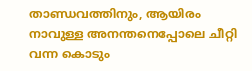താണ്ഡവത്തിനും, ആയിരം നാവുള്ള അനന്തനെപ്പോലെ ചീറ്റി വന്ന കൊടും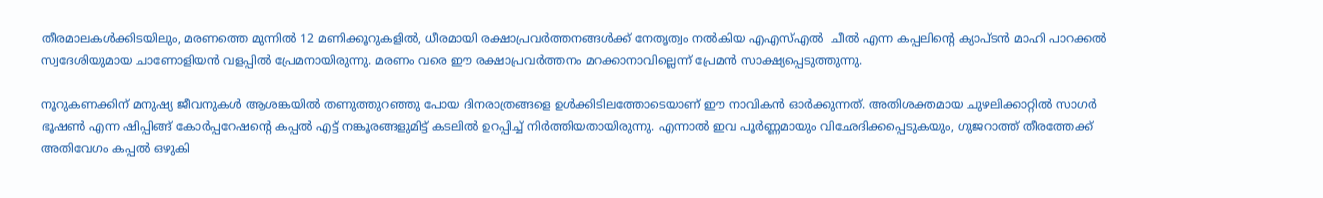തീരമാലകള്‍ക്കിടയിലും, മരണത്തെ മുന്നില്‍ 12 മണിക്കൂറുകളില്‍, ധീരമായി രക്ഷാപ്രവര്‍ത്തനങ്ങള്‍ക്ക് നേതൃത്വം നല്‍കിയ എഎസ്എല്‍  ചീല്‍ എന്ന കപ്പലിന്റെ ക്യാപ്ടന്‍ മാഹി പാറക്കല്‍ സ്വദേശിയുമായ ചാണോളിയന്‍ വളപ്പില്‍ പ്രേമനായിരുന്നു. മരണം വരെ ഈ രക്ഷാപ്രവര്‍ത്തനം മറക്കാനാവില്ലെന്ന് പ്രേമന്‍ സാക്ഷ്യപ്പെടുത്തുന്നു.

നൂറുകണക്കിന് മനുഷ്യ ജീവനുകള്‍ ആശങ്കയില്‍ തണുത്തുറഞ്ഞു പോയ ദിനരാത്രങ്ങളെ ഉള്‍ക്കിടിലത്തോടെയാണ് ഈ നാവികന്‍ ഓര്‍ക്കുന്നത്. അതിശക്തമായ ചുഴലിക്കാറ്റില്‍ സാഗര്‍ ഭൂഷണ്‍ എന്ന ഷിപ്പിങ്ങ് കോര്‍പ്പറേഷന്റെ കപ്പല്‍ എട്ട് നങ്കൂരങ്ങളുമിട്ട് കടലില്‍ ഉറപ്പിച്ച് നിര്‍ത്തിയതായിരുന്നു. എന്നാല്‍ ഇവ പൂര്‍ണ്ണമായും വിഛേദിക്കപ്പെടുകയും, ഗുജറാത്ത് തീരത്തേക്ക് അതിവേഗം കപ്പല്‍ ഒഴുകി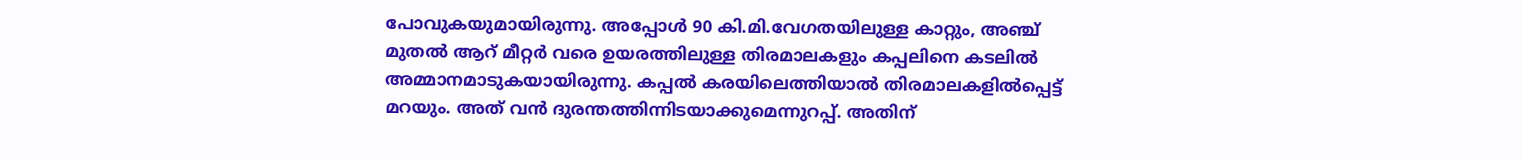പോവുകയുമായിരുന്നു. അപ്പോള്‍ 90 കി.മി.വേഗതയിലുള്ള കാറ്റും, അഞ്ച് മുതല്‍ ആറ് മീറ്റര്‍ വരെ ഉയരത്തിലുള്ള തിരമാലകളും കപ്പലിനെ കടലില്‍ അമ്മാനമാടുകയായിരുന്നു. കപ്പല്‍ കരയിലെത്തിയാല്‍ തിരമാലകളില്‍പ്പെട്ട് മറയും. അത് വന്‍ ദുരന്തത്തിന്നിടയാക്കുമെന്നുറപ്പ്. അതിന്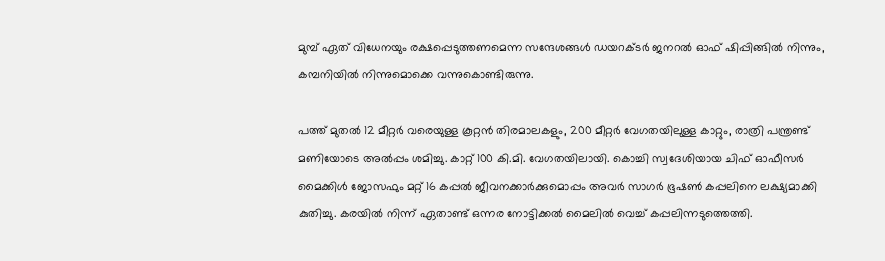മുമ്പ് ഏത് വിധേനയും രക്ഷപ്പെടുത്തണമെന്ന സന്ദേശങ്ങള്‍ ഡയറക്ടര്‍ ജനറല്‍ ഓഫ് ഷിപ്പിങ്ങില്‍ നിന്നും, കമ്പനിയില്‍ നിന്നുമൊക്കെ വന്നുകൊണ്ടിരുന്നു.

പത്ത് മുതല്‍ 12 മീറ്റര്‍ വരെയുള്ള കൂറ്റന്‍ തിരമാലകളും, 200 മീറ്റര്‍ വേഗതയിലുള്ള കാറ്റും, രാത്രി പന്ത്രണ്ട് മണിയോടെ അല്‍പ്പം ശമിച്ചു. കാറ്റ് 100 കി.മി. വേഗതയിലായി. കൊച്ചി സ്വദേശിയായ ചിഫ് ഓഫീസര്‍ മൈക്കിള്‍ ജോസഫും മറ്റ് 16 കപ്പല്‍ ജീവനക്കാര്‍ക്കുമൊപ്പം അവര്‍ സാഗര്‍ ഭൂഷണ്‍ കപ്പലിനെ ലക്ഷ്യമാക്കി കുതിച്ചു. കരയില്‍ നിന്ന് ഏതാണ്ട് ഒന്നര നോട്ടിക്കല്‍ മൈലില്‍ വെച്ച് കപ്പലിന്നടുത്തെത്തി.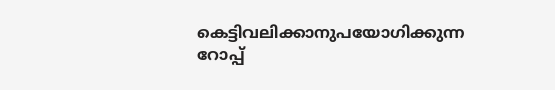കെട്ടിവലിക്കാനുപയോഗിക്കുന്ന റോപ്പ്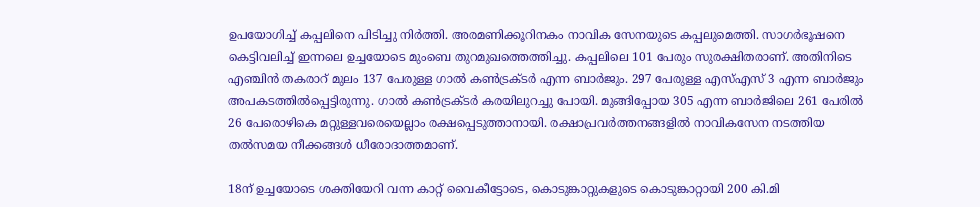ഉപയോഗിച്ച് കപ്പലിനെ പിടിച്ചു നിര്‍ത്തി. അരമണിക്കൂറിനകം നാവിക സേനയുടെ കപ്പലുമെത്തി. സാഗര്‍ഭൂഷനെ കെട്ടിവലിച്ച് ഇന്നലെ ഉച്ചയോടെ മുംബെ തുറമുഖത്തെത്തിച്ചു. കപ്പലിലെ 101 പേരും സുരക്ഷിതരാണ്. അതിനിടെ എഞ്ചിന്‍ തകരാറ് മുലം 137 പേരുള്ള ഗാല്‍ കണ്‍ട്രക്ടര്‍ എന്ന ബാര്‍ജും. 297 പേരുള്ള എസ്എസ് 3 എന്ന ബാര്‍ജും അപകടത്തില്‍പ്പെട്ടിരുന്നു. ഗാല്‍ കണ്‍ട്രക്ടര്‍ കരയിലുറച്ചു പോയി. മുങ്ങിപ്പോയ 305 എന്ന ബാര്‍ജിലെ 261 പേരില്‍ 26 പേരൊഴികെ മറ്റുള്ളവരെയെല്ലാം രക്ഷപ്പെടുത്താനായി. രക്ഷാപ്രവര്‍ത്തനങ്ങളില്‍ നാവികസേന നടത്തിയ തല്‍സമയ നീക്കങ്ങള്‍ ധീരോദാത്തമാണ്.

18ന് ഉച്ചയോടെ ശക്തിയേറി വന്ന കാറ്റ് വൈകീട്ടോടെ, കൊടുങ്കാറ്റുകളുടെ കൊടുങ്കാറ്റായി 200 കി.മി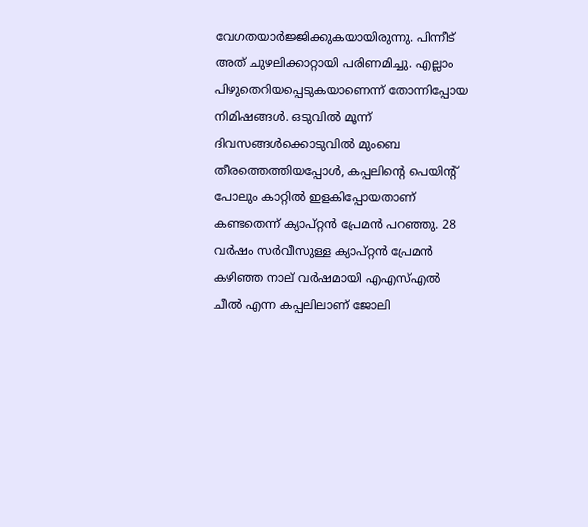വേഗതയാര്‍ജ്ജിക്കുകയായിരുന്നു. പിന്നീട് അത് ചുഴലിക്കാറ്റായി പരിണമിച്ചു. എല്ലാം പിഴുതെറിയപ്പെടുകയാണെന്ന് തോന്നിപ്പോയ നിമിഷങ്ങള്‍. ഒടുവില്‍ മൂന്ന് ദിവസങ്ങള്‍ക്കൊടുവില്‍ മുംബെ തീരത്തെത്തിയപ്പോള്‍, കപ്പലിന്റെ പെയിന്റ് പോലും കാറ്റില്‍ ഇളകിപ്പോയതാണ് കണ്ടതെന്ന് ക്യാപ്റ്റന്‍ പ്രേമന്‍ പറഞ്ഞു. 28 വര്‍ഷം സര്‍വീസുള്ള ക്യാപ്റ്റന്‍ പ്രേമന്‍ കഴിഞ്ഞ നാല് വര്‍ഷമായി എഎസ്എല്‍ ചീല്‍ എന്ന കപ്പലിലാണ് ജോലി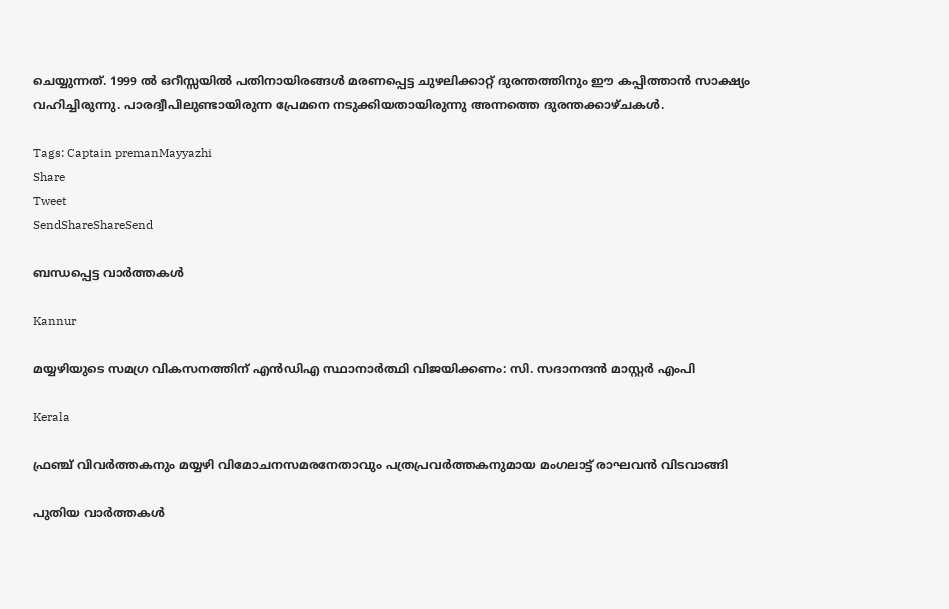ചെയ്യുന്നത്. 1999 ല്‍ ഒറീസ്സയില്‍ പതിനായിരങ്ങള്‍ മരണപ്പെട്ട ചുഴലിക്കാറ്റ് ദുരന്തത്തിനും ഈ കപ്പിത്താന്‍ സാക്ഷ്യം വഹിച്ചിരുന്നു. പാരദ്വീപിലുണ്ടായിരുന്ന പ്രേമനെ നടുക്കിയതായിരുന്നു അന്നത്തെ ദുരന്തക്കാഴ്ചകള്‍.

Tags: Captain premanMayyazhi
Share
Tweet
SendShareShareSend

ബന്ധപ്പെട്ട വാര്‍ത്തകള്‍

Kannur

മയ്യഴിയുടെ സമഗ്ര വികസനത്തിന് എന്‍ഡിഎ സ്ഥാനാര്‍ത്ഥി വിജയിക്കണം: സി. സദാനന്ദന്‍ മാസ്റ്റര്‍ എംപി

Kerala

ഫ്രഞ്ച് വിവര്‍ത്തകനും മയ്യഴി വിമോചനസമരനേതാവും പത്രപ്രവര്‍ത്തകനുമായ മംഗലാട്ട് രാഘവന്‍ വിടവാങ്ങി

പുതിയ വാര്‍ത്തകള്‍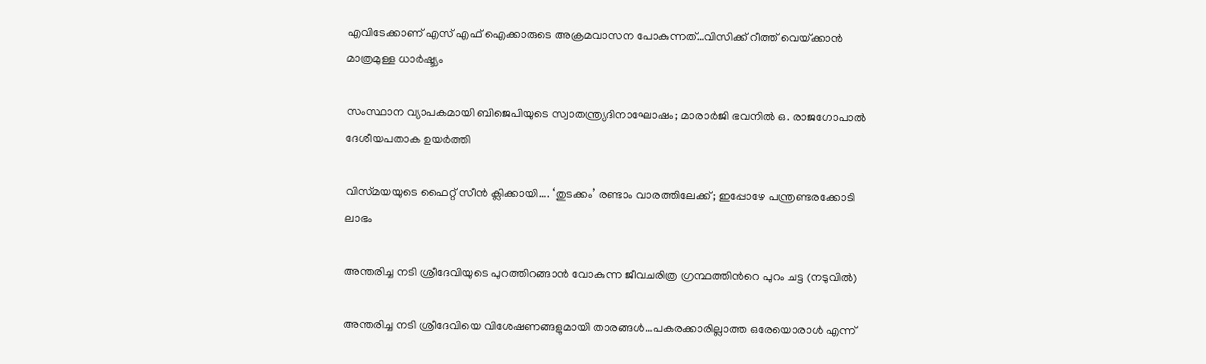എവിടേക്കാണ് എസ് എഫ് ഐക്കാരുടെ അക്രമവാസന പോകുന്നത്…വിസിക്ക് റീത്ത് വെയ്‌ക്കാന്‍ മാത്രമുള്ള ധാര്‍ഷ്ട്യം

സംസ്ഥാന വ്യാപകമായി ബിജെപിയുടെ സ്വാതന്ത്ര്യദിനാഘോഷം; മാരാർജി ഭവനിൽ ഒ. രാജഗോപാൽ ദേശീയപതാക ഉയർത്തി

വിസ്‍മയയുടെ ഫൈറ്റ് സീന്‍ ക്ലിക്കായി…. ‘തുടക്കം’ രണ്ടാം വാരത്തിലേക്ക്; ഇപ്പോഴേ പന്ത്രണ്ടരക്കോടി ലാഭം

അന്തരിച്ച നടി ശ്രീദേവിയുടെ പുറത്തിറങ്ങാന്‍ വോകുന്ന ജീവചരിത്ര ഗ്രന്ഥത്തിന്‍റെ പുറം ചട്ട (നടുവില്‍)

അന്തരിച്ച നടി ശ്രീദേവിയെ വിശേഷണങ്ങളുമായി താരങ്ങള്‍…പകരക്കാരില്ലാത്ത ഒരേയൊരാള്‍ എന്ന്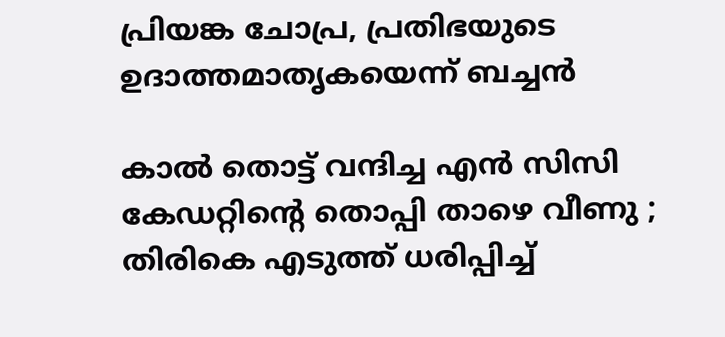പ്രിയങ്ക ചോപ്ര, പ്രതിഭയുടെ ഉദാത്തമാതൃകയെന്ന് ബച്ചന്‍

കാൽ തൊട്ട് വന്ദിച്ച എൻ സിസി കേഡറ്റിന്റെ തൊപ്പി താഴെ വീണു ; തിരികെ എടുത്ത് ധരിപ്പിച്ച്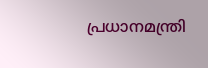പ്രധാനമന്ത്രി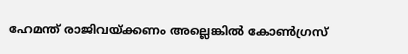ഹേമന്ത് രാജിവയ്‌ക്കണം അല്ലെങ്കിൽ കോൺഗ്രസ്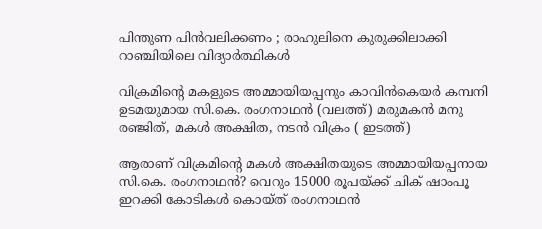പിന്തുണ പിൻവലിക്കണം ; രാഹുലിനെ കുരുക്കിലാക്കി റാഞ്ചിയിലെ വിദ്യാർത്ഥികൾ

വിക്രമിന്‍റെ മകളുടെ അമ്മായിയപ്പനും കാവിന്‍കെയര്‍ കമ്പനി ഉടമയുമായ സി.കെ. രംഗനാഥന്‍ (വലത്ത്) മരുമകന്‍ മനു രഞ്ജിത്, മകള്‍ അക്ഷിത, നടന്‍ വിക്രം ( ഇടത്ത്)

ആരാണ് വിക്രമിന്റെ മകള്‍ അക്ഷിതയുടെ അമ്മായിയപ്പനായ സി.കെ. രംഗനാഥന്‍? വെറും 15000 രൂപയ്‌ക്ക് ചിക് ഷാംപൂ ഇറക്കി കോടികള്‍ കൊയ്ത് രംഗനാഥന്‍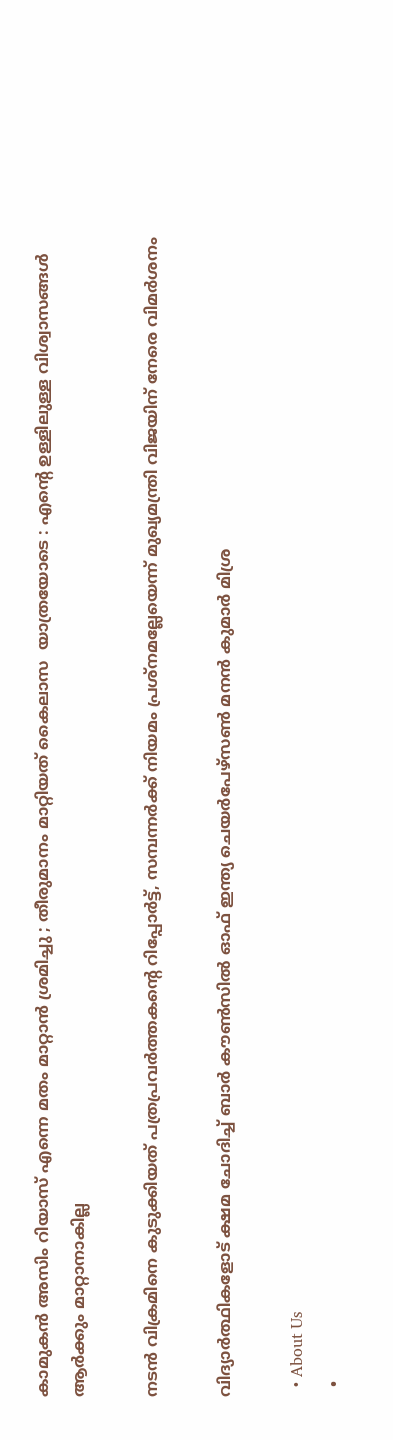കാമുകൻ അസിം റിയാസ് എന്നെ മതം മാറ്റാൻ ശ്രമിച്ചു ; തീരുമാനം മാറ്റിയത് കൈലാസ  യാത്രയോടെ : എന്റെ ഉള്ളിലുള്ള വിശ്വാസങ്ങൾ ആർക്കും മാറ്റാനാകില്ല

നടന്‍ വിക്രമിനെ കുടുക്കിയത് പത്രപ്രവര്‍ത്തകന്റെ റിപ്പോര്‍ട്ട്, സമ്പന്നര്‍ക്ക് നിയമം പ്രശ്നമല്ലേയെന്ന് മുഖ്യമന്ത്രി വിജയിന് നേരെ വിമര്‍ശനം

വിദ്യാര്‍ത്ഥികളോട് ക്ഷമ ചോദിച്ച് ബാര്‍ കൗണ്‍സില്‍ ഓഫ് ഇന്ത്യ ചെയര്‍പേഴ്സണ്‍ മനന്‍ കുമാര്‍ മിശ്ര

  • About Us
  •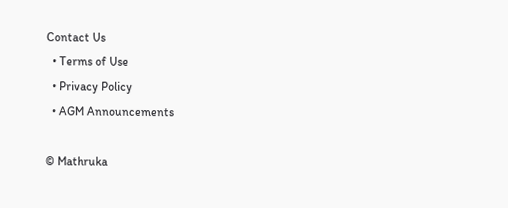Contact Us
  • Terms of Use
  • Privacy Policy
  • AGM Announcements

© Mathruka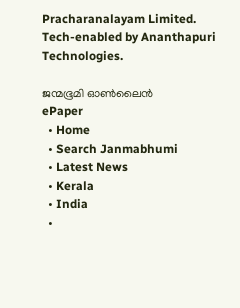Pracharanalayam Limited.
Tech-enabled by Ananthapuri Technologies.

ജന്മഭൂമി ഓണ്‍ലൈന്‍
ePaper
  • Home
  • Search Janmabhumi
  • Latest News
  • Kerala
  • India
  •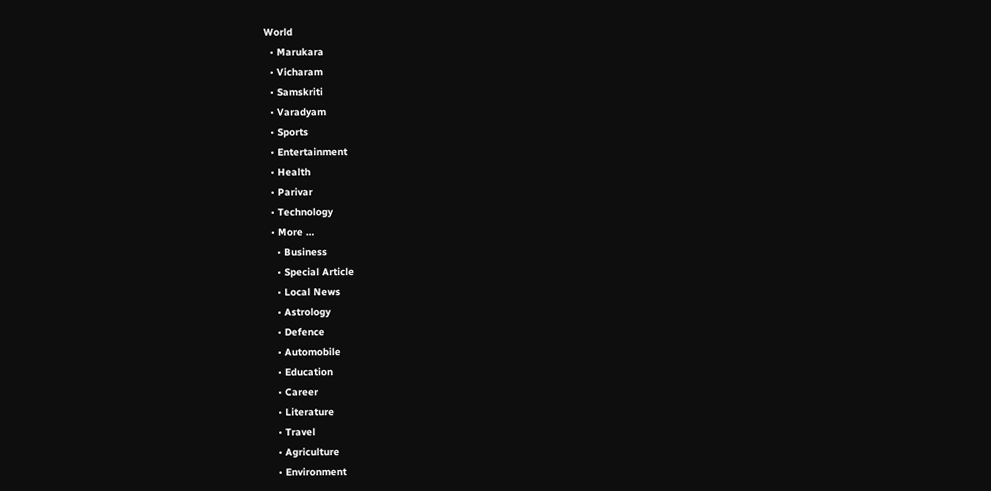World
  • Marukara
  • Vicharam
  • Samskriti
  • Varadyam
  • Sports
  • Entertainment
  • Health
  • Parivar
  • Technology
  • More …
    • Business
    • Special Article
    • Local News
    • Astrology
    • Defence
    • Automobile
    • Education
    • Career
    • Literature
    • Travel
    • Agriculture
    • Environment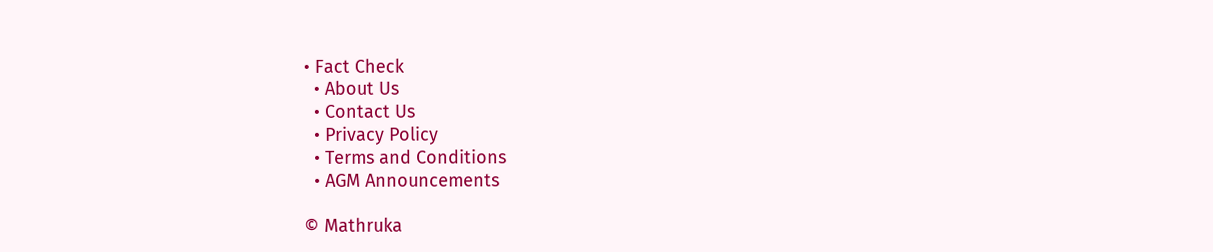• Fact Check
  • About Us
  • Contact Us
  • Privacy Policy
  • Terms and Conditions
  • AGM Announcements

© Mathruka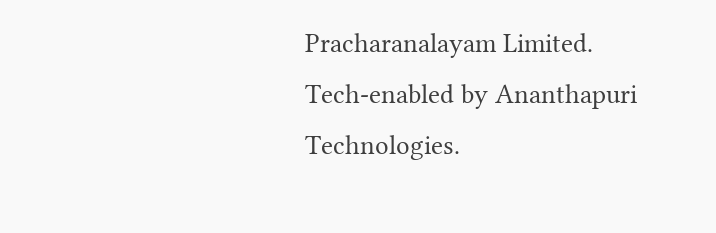Pracharanalayam Limited.
Tech-enabled by Ananthapuri Technologies.